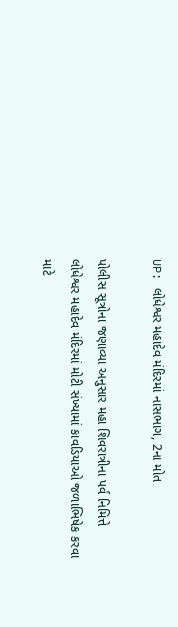UP: લોધેશ્વર મહાદેવ મંદિરમાં નાસભાગ, 2ના મોત

પોલીસ સૂત્રોના જણાવ્યા અનુસાર મહા શિવરાત્રીના પર્વ નિમિત્તે લોધેશ્વર મહાદેવ મંદિરમાં મોટી સંખ્યામાં કાવડિયાઓ જળાભિષેક કરવા માટે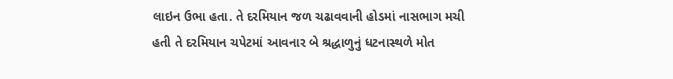લાઇન ઉભા હતા. તે દરમિયાન જળ ચઢાવવાની હોડમાં નાસભાગ મચી હતી તે દરમિયાન ચપેટમાં આવનાર બે શ્રદ્ધાળુનું ધટનાસ્થળે મોત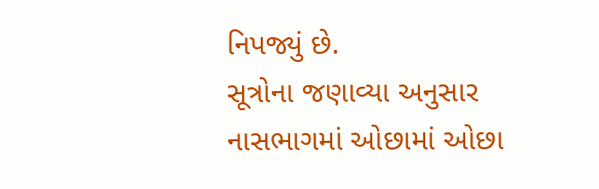નિપજ્યું છે.
સૂત્રોના જણાવ્યા અનુસાર નાસભાગમાં ઓછામાં ઓછા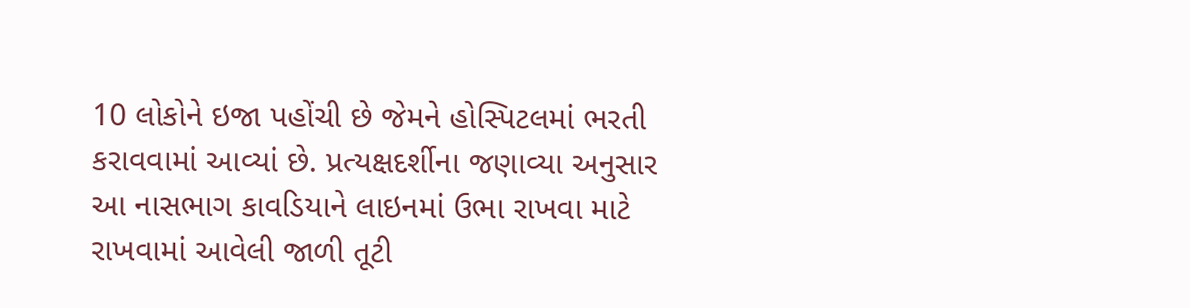10 લોકોને ઇજા પહોંચી છે જેમને હોસ્પિટલમાં ભરતી કરાવવામાં આવ્યાં છે. પ્રત્યક્ષદર્શીના જણાવ્યા અનુસાર આ નાસભાગ કાવડિયાને લાઇનમાં ઉભા રાખવા માટે રાખવામાં આવેલી જાળી તૂટી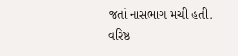જતાં નાસભાગ મચી હતી. વરિષ્ઠ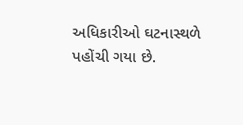અધિકારીઓ ઘટનાસ્થળે પહોંચી ગયા છે.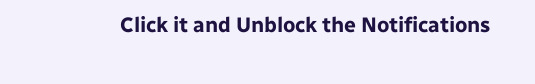Click it and Unblock the Notifications